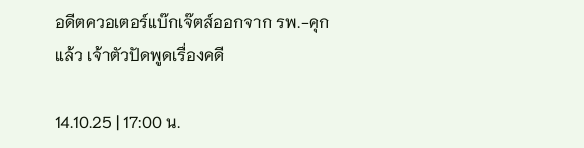อดีตควอเตอร์แบ๊กเจ๊ตส์ออกจาก รพ.-คุกแล้ว เจ้าตัวปัดพูดเรื่องคดี

14.10.25 | 17:00 น.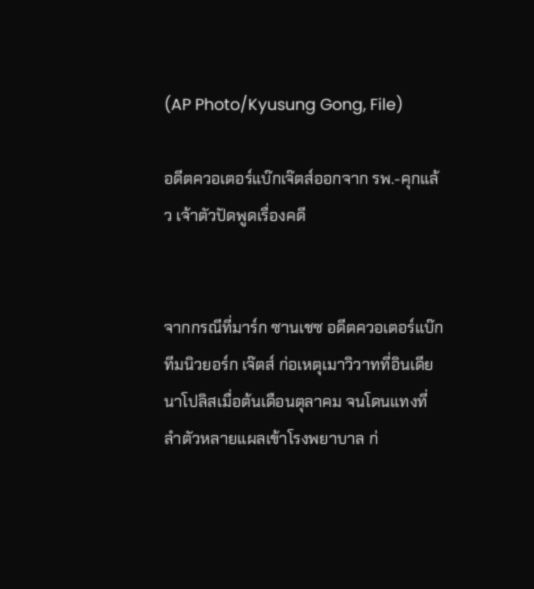(AP Photo/Kyusung Gong, File)

อดีตควอเตอร์แบ๊กเจ๊ตส์ออกจาก รพ.-คุกแล้ว เจ้าตัวปัดพูดเรื่องคดี


จากกรณีที่มาร์ก ซานเชซ อดีตควอเตอร์แบ๊กทีมนิวยอร์ก เจ๊ตส์ ก่อเหตุเมาวิวาทที่อินเดียนาโปลิสเมื่อต้นเดือนตุลาคม จนโดนแทงที่ลำตัวหลายแผลเข้าโรงพยาบาล ก่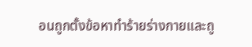อนถูกตั้งข้อหาทำร้ายร่างกายและถู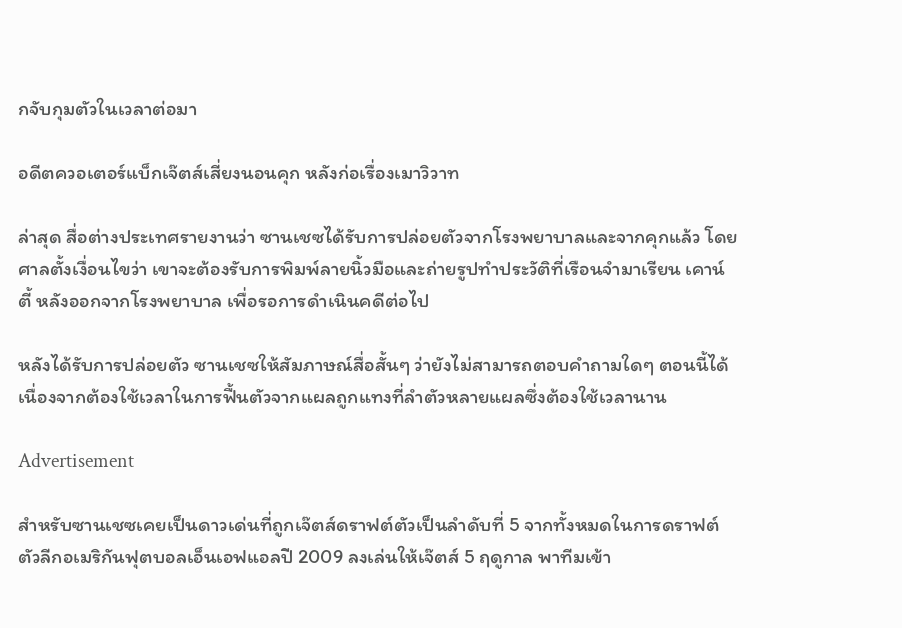กจับกุมตัวในเวลาต่อมา

อดีตควอเตอร์แบ็กเจ๊ตส์เสี่ยงนอนคุก หลังก่อเรื่องเมาวิวาท

ล่าสุด สื่อต่างประเทศรายงานว่า ซานเชซได้รับการปล่อยตัวจากโรงพยาบาลและจากคุกแล้ว โดยศาลตั้งเงื่อนไขว่า เขาจะต้องรับการพิมพ์ลายนิ้วมือและถ่ายรูปทำประวัติที่เรือนจำมาเรียน เคาน์ตี้ หลังออกจากโรงพยาบาล เพื่อรอการดำเนินคดีต่อไป

หลังได้รับการปล่อยตัว ซานเชซให้สัมภาษณ์สื่อสั้นๆ ว่ายังไม่สามารถตอบคำถามใดๆ ตอนนี้ได้ เนื่องจากต้องใช้เวลาในการฟื้นตัวจากแผลถูกแทงที่ลำตัวหลายแผลซึ่งต้องใช้เวลานาน

Advertisement

สำหรับซานเชซเคยเป็นดาวเด่นที่ถูกเจ๊ตส์ดราฟต์ตัวเป็นลำดับที่ 5 จากทั้งหมดในการดราฟต์ตัวลีกอเมริกันฟุตบอลเอ็นเอฟแอลปี 2009 ลงเล่นให้เจ๊ตส์ 5 ฤดูกาล พาทีมเข้า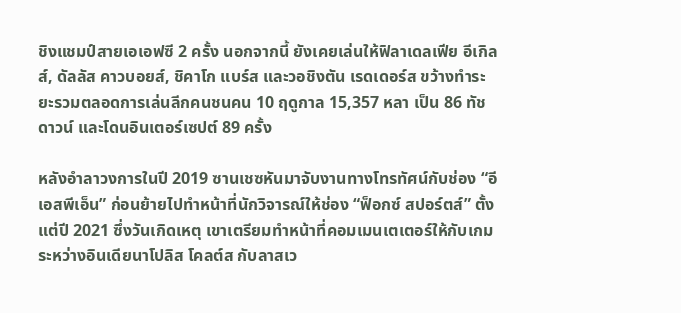ชิงแชมป์สายเอเอฟซี 2 ครั้ง นอกจากนี้ ยังเคยเล่นให้ฟิลาเดลเฟีย อีเกิลส์, ดัลลัส คาวบอยส์, ชิคาโก แบร์ส และวอชิงตัน เรดเดอร์ส ขว้างทำระยะรวมตลอดการเล่นลีกคนชนคน 10 ฤดูกาล 15,357 หลา เป็น 86 ทัชดาวน์ และโดนอินเตอร์เซปต์ 89 ครั้ง

หลังอำลาวงการในปี 2019 ซานเชซหันมาจับงานทางโทรทัศน์กับช่อง “อีเอสพีเอ็น” ก่อนย้ายไปทำหน้าที่นักวิจารณ์ให้ช่อง “ฟ็อกซ์ สปอร์ตส์” ตั้งแต่ปี 2021 ซึ่งวันเกิดเหตุ เขาเตรียมทำหน้าที่คอมเมนเตเตอร์ให้กับเกมระหว่างอินเดียนาโปลิส โคลต์ส กับลาสเว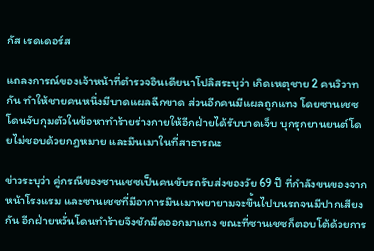กัส เรดเดอร์ส

แถลงการณ์ของเจ้าหน้าที่ตำรวจอินเดียนาโปลิสระบุว่า เกิดเหตุชาย 2 คนวิวาทกัน ทำให้ชายคนหนึ่งมีบาดแผลฉีกขาด ส่วนอีกคนมีแผลถูกแทง โดยซานเชซโดนจับกุมตัวในข้อหาทำร้ายร่างกายให้อีกฝ่ายได้รับบาดเจ็บ บุกรุกยานยนต์โดยไม่ชอบด้วยกฎหมาย และมึนเมาในที่สาธารณะ

ข่าวระบุว่า คู่กรณีของซานเชซเป็นคนขับรถรับส่งของวัย 69 ปี ที่กำลังขนของจากหน้าโรงแรม และซานเชซที่มีอาการมึนเมาพยายามจะขึ้นไปบนรถจนมีปากเสียงกัน อีกฝ่ายหวั่นโดนทำร้ายจึงชักมีดออกมาแทง ขณะที่ซานเชซก็ตอบโต้ด้วยการ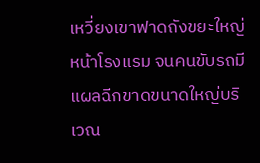เหวี่ยงเขาฟาดถังขยะใหญ่หน้าโรงแรม จนคนขับรถมีแผลฉีกขาดขนาดใหญ่บริเวณ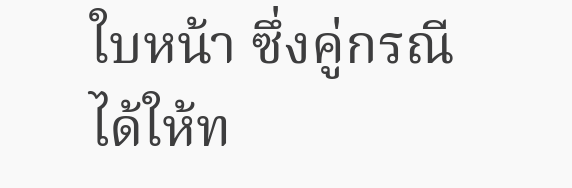ใบหน้า ซึ่งคู่กรณีได้ให้ท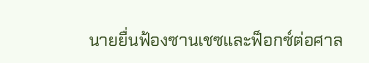นายยื่นฟ้องซานเชซและฟ็อกซ์ต่อศาล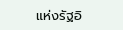แห่งรัฐอิ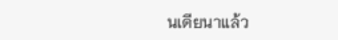นเดียนาแล้ว